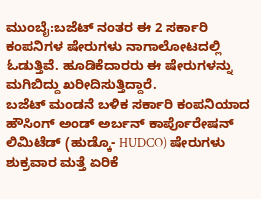ಮುಂಬೈ:ಬಜೆಟ್ ನಂತರ ಈ 2 ಸರ್ಕಾರಿ ಕಂಪನಿಗಳ ಷೇರುಗಳು ನಾಗಾಲೋಟದಲ್ಲಿ ಓಡುತ್ತಿವೆ. ಹೂಡಿಕೆದಾರರು ಈ ಷೇರುಗಳನ್ನು ಮಗಿಬಿದ್ದು ಖರೀದಿಸುತ್ತಿದ್ದಾರೆ.
ಬಜೆಟ್ ಮಂಡನೆ ಬಳಿಕ ಸರ್ಕಾರಿ ಕಂಪನಿಯಾದ ಹೌಸಿಂಗ್ ಅಂಡ್ ಅರ್ಬನ್ ಕಾರ್ಪೊರೇಷನ್ ಲಿಮಿಟೆಡ್ (ಹುಡ್ಕೊ- HUDCO) ಷೇರುಗಳು ಶುಕ್ರವಾರ ಮತ್ತೆ ಏರಿಕೆ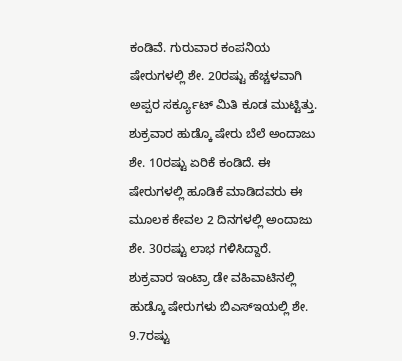ಕಂಡಿವೆ. ಗುರುವಾರ ಕಂಪನಿಯ ಷೇರುಗಳಲ್ಲಿ ಶೇ. 20ರಷ್ಟು ಹೆಚ್ಚಳವಾಗಿ ಅಪ್ಪರ ಸರ್ಕ್ಯೂಟ್ ಮಿತಿ ಕೂಡ ಮುಟ್ಟಿತ್ತು. ಶುಕ್ರವಾರ ಹುಡ್ಕೊ ಷೇರು ಬೆಲೆ ಅಂದಾಜು ಶೇ. 10ರಷ್ಟು ಏರಿಕೆ ಕಂಡಿದೆ. ಈ ಷೇರುಗಳಲ್ಲಿ ಹೂಡಿಕೆ ಮಾಡಿದವರು ಈ ಮೂಲಕ ಕೇವಲ 2 ದಿನಗಳಲ್ಲಿ ಅಂದಾಜು ಶೇ. 30ರಷ್ಟು ಲಾಭ ಗಳಿಸಿದ್ದಾರೆ.
ಶುಕ್ರವಾರ ಇಂಟ್ರಾ ಡೇ ವಹಿವಾಟಿನಲ್ಲಿ ಹುಡ್ಕೊ ಷೇರುಗಳು ಬಿಎಸ್ಇಯಲ್ಲಿ ಶೇ. 9.7ರಷ್ಟು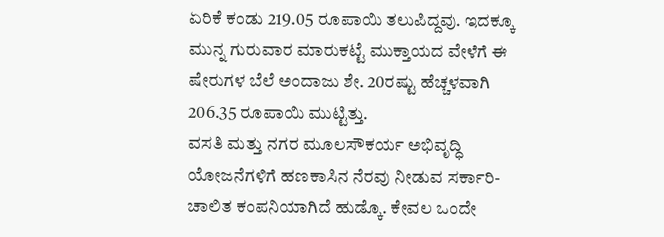ಏರಿಕೆ ಕಂಡು 219.05 ರೂಪಾಯಿ ತಲುಪಿದ್ದವು. ಇದಕ್ಕೂ ಮುನ್ನ ಗುರುವಾರ ಮಾರುಕಟ್ಟೆ ಮುಕ್ತಾಯದ ವೇಳೆಗೆ ಈ ಷೇರುಗಳ ಬೆಲೆ ಅಂದಾಜು ಶೇ. 20ರಷ್ಟು ಹೆಚ್ಚಳವಾಗಿ 206.35 ರೂಪಾಯಿ ಮುಟ್ಟಿತ್ತು.
ವಸತಿ ಮತ್ತು ನಗರ ಮೂಲಸೌಕರ್ಯ ಅಭಿವೃದ್ಧಿ ಯೋಜನೆಗಳಿಗೆ ಹಣಕಾಸಿನ ನೆರವು ನೀಡುವ ಸರ್ಕಾರಿ-ಚಾಲಿತ ಕಂಪನಿಯಾಗಿದೆ ಹುಡ್ಕೊ. ಕೇವಲ ಒಂದೇ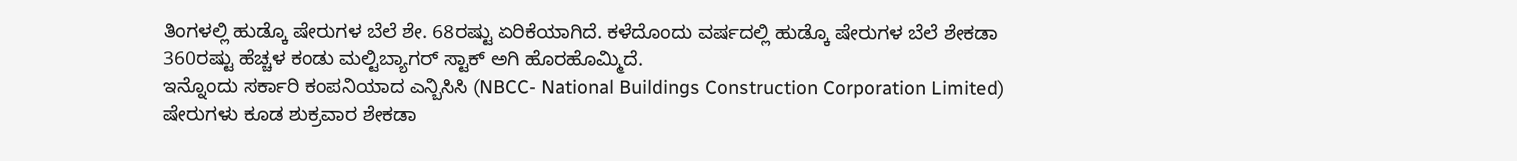ತಿಂಗಳಲ್ಲಿ ಹುಡ್ಕೊ ಷೇರುಗಳ ಬೆಲೆ ಶೇ. 68ರಷ್ಟು ಏರಿಕೆಯಾಗಿದೆ. ಕಳೆದೊಂದು ವರ್ಷದಲ್ಲಿ ಹುಡ್ಕೊ ಷೇರುಗಳ ಬೆಲೆ ಶೇಕಡಾ 360ರಷ್ಟು ಹೆಚ್ಚಳ ಕಂಡು ಮಲ್ಟಿಬ್ಯಾಗರ್ ಸ್ಟಾಕ್ ಅಗಿ ಹೊರಹೊಮ್ಮಿದೆ.
ಇನ್ನೊಂದು ಸರ್ಕಾರಿ ಕಂಪನಿಯಾದ ಎನ್ಬಿಸಿಸಿ (NBCC- National Buildings Construction Corporation Limited) ಷೇರುಗಳು ಕೂಡ ಶುಕ್ರವಾರ ಶೇಕಡಾ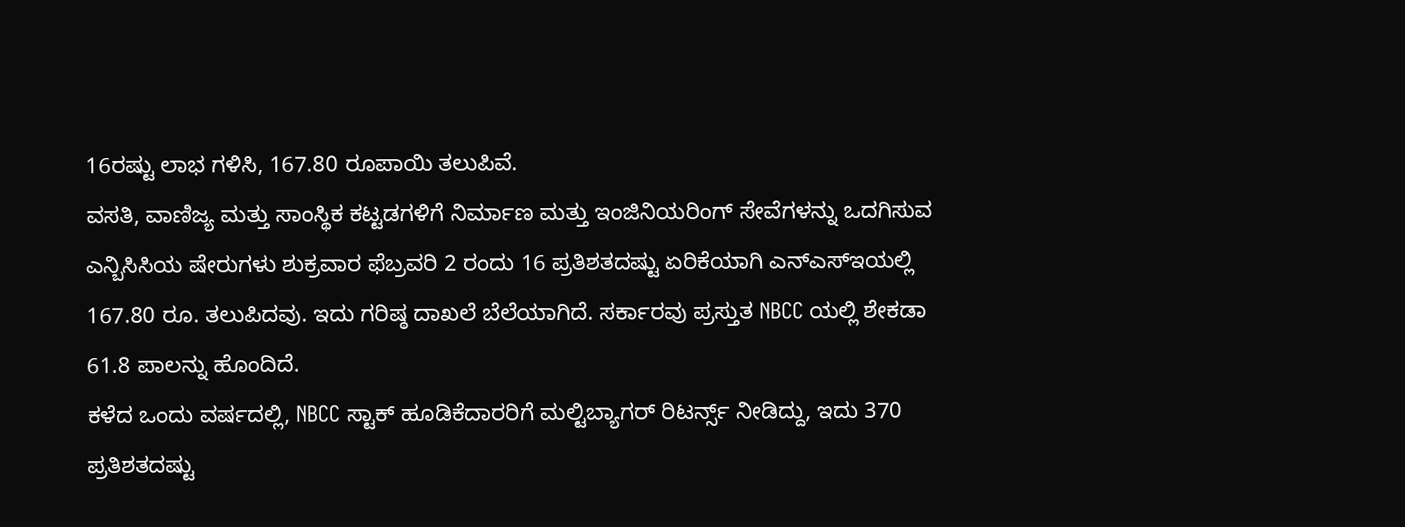16ರಷ್ಟು ಲಾಭ ಗಳಿಸಿ, 167.80 ರೂಪಾಯಿ ತಲುಪಿವೆ.
ವಸತಿ, ವಾಣಿಜ್ಯ ಮತ್ತು ಸಾಂಸ್ಥಿಕ ಕಟ್ಟಡಗಳಿಗೆ ನಿರ್ಮಾಣ ಮತ್ತು ಇಂಜಿನಿಯರಿಂಗ್ ಸೇವೆಗಳನ್ನು ಒದಗಿಸುವ ಎನ್ಬಿಸಿಸಿಯ ಷೇರುಗಳು ಶುಕ್ರವಾರ ಫೆಬ್ರವರಿ 2 ರಂದು 16 ಪ್ರತಿಶತದಷ್ಟು ಏರಿಕೆಯಾಗಿ ಎನ್ಎಸ್ಇಯಲ್ಲಿ 167.80 ರೂ. ತಲುಪಿದವು. ಇದು ಗರಿಷ್ಠ ದಾಖಲೆ ಬೆಲೆಯಾಗಿದೆ. ಸರ್ಕಾರವು ಪ್ರಸ್ತುತ NBCC ಯಲ್ಲಿ ಶೇಕಡಾ 61.8 ಪಾಲನ್ನು ಹೊಂದಿದೆ.
ಕಳೆದ ಒಂದು ವರ್ಷದಲ್ಲಿ, NBCC ಸ್ಟಾಕ್ ಹೂಡಿಕೆದಾರರಿಗೆ ಮಲ್ಟಿಬ್ಯಾಗರ್ ರಿಟರ್ನ್ಸ್ ನೀಡಿದ್ದು, ಇದು 370 ಪ್ರತಿಶತದಷ್ಟು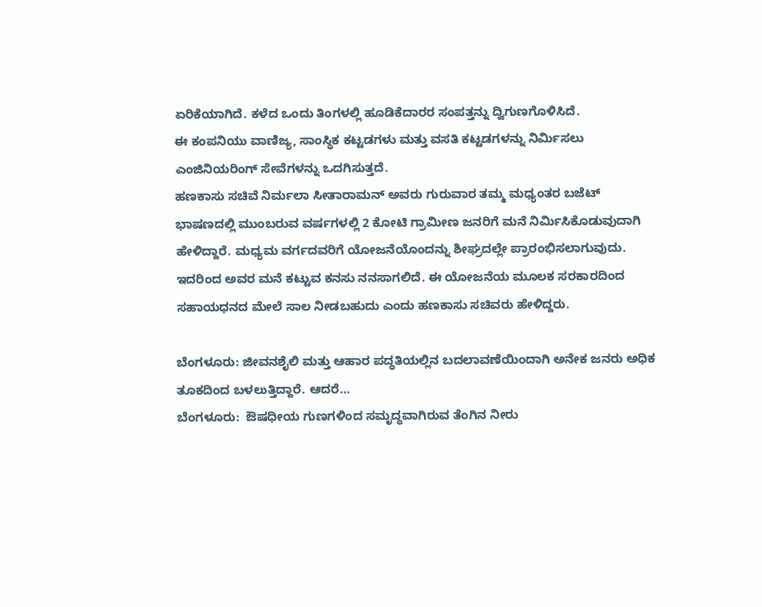ಏರಿಕೆಯಾಗಿದೆ. ಕಳೆದ ಒಂದು ತಿಂಗಳಲ್ಲಿ ಹೂಡಿಕೆದಾರರ ಸಂಪತ್ತನ್ನು ದ್ವಿಗುಣಗೊಳಿಸಿದೆ.
ಈ ಕಂಪನಿಯು ವಾಣಿಜ್ಯ, ಸಾಂಸ್ಥಿಕ ಕಟ್ಟಡಗಳು ಮತ್ತು ವಸತಿ ಕಟ್ಟಡಗಳನ್ನು ನಿರ್ಮಿಸಲು ಎಂಜಿನಿಯರಿಂಗ್ ಸೇವೆಗಳನ್ನು ಒದಗಿಸುತ್ತದೆ.
ಹಣಕಾಸು ಸಚಿವೆ ನಿರ್ಮಲಾ ಸೀತಾರಾಮನ್ ಅವರು ಗುರುವಾರ ತಮ್ಮ ಮಧ್ಯಂತರ ಬಜೆಟ್ ಭಾಷಣದಲ್ಲಿ ಮುಂಬರುವ ವರ್ಷಗಳಲ್ಲಿ 2 ಕೋಟಿ ಗ್ರಾಮೀಣ ಜನರಿಗೆ ಮನೆ ನಿರ್ಮಿಸಿಕೊಡುವುದಾಗಿ ಹೇಳಿದ್ದಾರೆ. ಮಧ್ಯಮ ವರ್ಗದವರಿಗೆ ಯೋಜನೆಯೊಂದನ್ನು ಶೀಘ್ರದಲ್ಲೇ ಪ್ರಾರಂಭಿಸಲಾಗುವುದು. ಇದರಿಂದ ಅವರ ಮನೆ ಕಟ್ಟುವ ಕನಸು ನನಸಾಗಲಿದೆ. ಈ ಯೋಜನೆಯ ಮೂಲಕ ಸರಕಾರದಿಂದ ಸಹಾಯಧನದ ಮೇಲೆ ಸಾಲ ನೀಡಬಹುದು ಎಂದು ಹಣಕಾಸು ಸಚಿವರು ಹೇಳಿದ್ದರು.

ಬೆಂಗಳೂರು: ಜೀವನಶೈಲಿ ಮತ್ತು ಆಹಾರ ಪದ್ಧತಿಯಲ್ಲಿನ ಬದಲಾವಣೆಯಿಂದಾಗಿ ಅನೇಕ ಜನರು ಅಧಿಕ ತೂಕದಿಂದ ಬಳಲುತ್ತಿದ್ದಾರೆ. ಆದರೆ…
ಬೆಂಗಳೂರು:  ಔಷಧೀಯ ಗುಣಗಳಿಂದ ಸಮೃದ್ಧವಾಗಿರುವ ತೆಂಗಿನ ನೀರು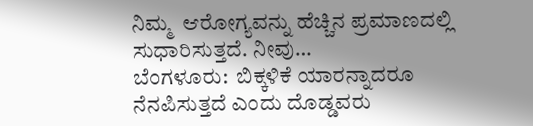ನಿಮ್ಮ  ಆರೋಗ್ಯವನ್ನು ಹೆಚ್ಚಿನ ಪ್ರಮಾಣದಲ್ಲಿ ಸುಧಾರಿಸುತ್ತದೆ. ನೀವು…
ಬೆಂಗಳೂರು:  ಬಿಕ್ಕಳಿಕೆ ಯಾರನ್ನಾದರೂ ನೆನಪಿಸುತ್ತದೆ ಎಂದು ದೊಡ್ಡವರು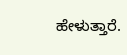ಹೇಳುತ್ತಾರೆ.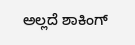ಅಲ್ಲದೆ ಶಾಕಿಂಗ್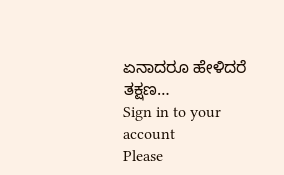ಏನಾದರೂ ಹೇಳಿದರೆ ತಕ್ಷಣ…
Sign in to your account
Please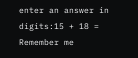enter an answer in digits:15 + 18 =
Remember me